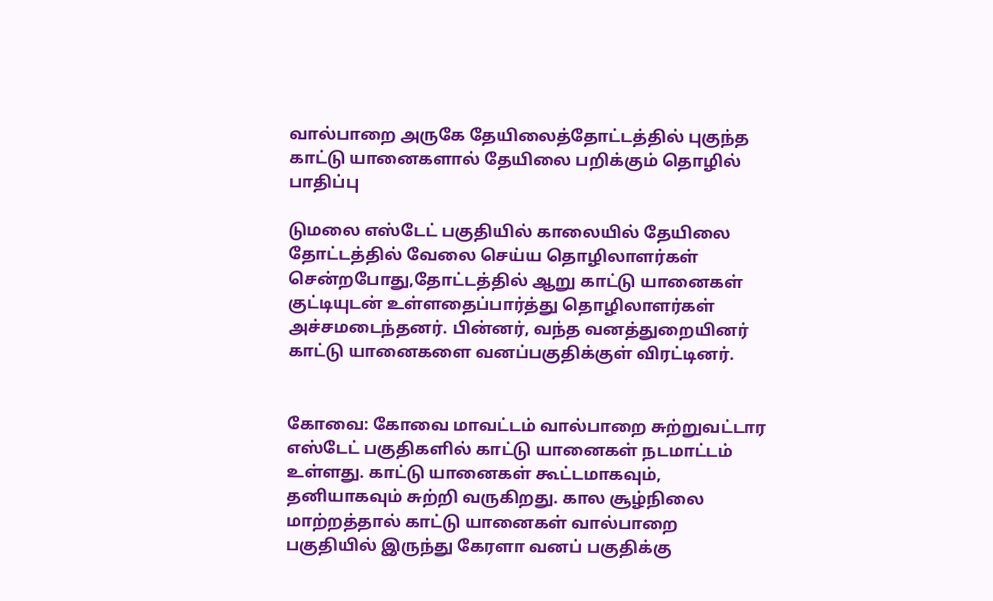வால்பாறை அருகே தேயிலைத்தோட்டத்தில் புகுந்த காட்டு யானைகளால் தேயிலை பறிக்கும் தொழில் பாதிப்பு

டுமலை எஸ்டேட் பகுதியில் காலையில் தேயிலை தோட்டத்தில் வேலை செய்ய தொழிலாளர்கள் சென்றபோது,தோட்டத்தில் ஆறு காட்டு யானைகள் குட்டியுடன் உள்ளதைப்பார்த்து தொழிலாளர்கள் அச்சமடைந்தனர். பின்னர், வந்த வனத்துறையினர் காட்டு யானைகளை வனப்பகுதிக்குள் விரட்டினர்.


கோவை: கோவை மாவட்டம் வால்பாறை சுற்றுவட்டார எஸ்டேட் பகுதிகளில் காட்டு யானைகள் நடமாட்டம் உள்ளது. காட்டு யானைகள் கூட்டமாகவும், தனியாகவும் சுற்றி வருகிறது. கால சூழ்நிலை மாற்றத்தால் காட்டு யானைகள் வால்பாறை பகுதியில் இருந்து கேரளா வனப் பகுதிக்கு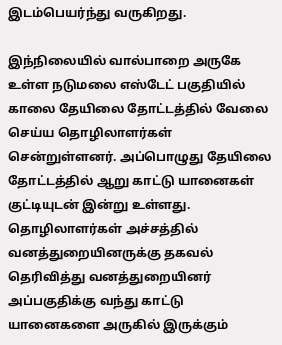இடம்பெயர்ந்து வருகிறது.

இந்நிலையில் வால்பாறை அருகே உள்ள நடுமலை எஸ்டேட் பகுதியில் காலை தேயிலை தோட்டத்தில் வேலை செய்ய தொழிலாளர்கள் சென்றுள்ளனர். அப்பொழுது தேயிலை தோட்டத்தில் ஆறு காட்டு யானைகள் குட்டியுடன் இன்று உள்ளது. தொழிலாளர்கள் அச்சத்தில் வனத்துறையினருக்கு தகவல் தெரிவித்து வனத்துறையினர் அப்பகுதிக்கு வந்து காட்டு யானைகளை அருகில் இருக்கும்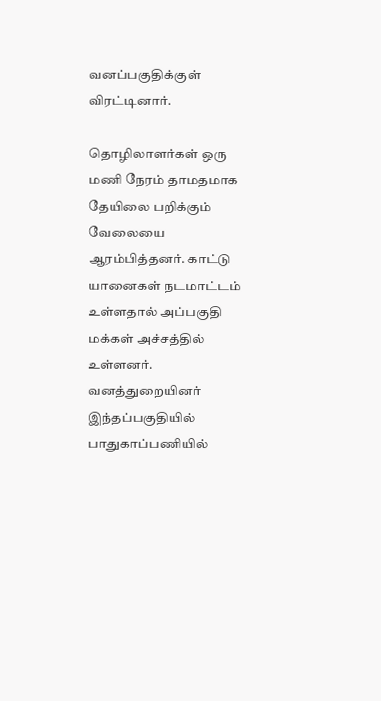வனப்பகுதிக்குள் விரட்டினார்.

தொழிலாளர்கள் ஒரு மணி நேரம் தாமதமாக தேயிலை பறிக்கும் வேலையை ஆரம்பித்தனர். காட்டு யானைகள் நடமாட்டம் உள்ளதால் அப்பகுதி மக்கள் அச்சத்தில் உள்ளனர். வனத்துறையினர் இந்தப்பகுதியில் பாதுகாப்பணியில்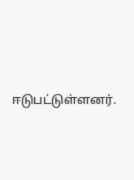ஈடுபட்டுள்ளனர்.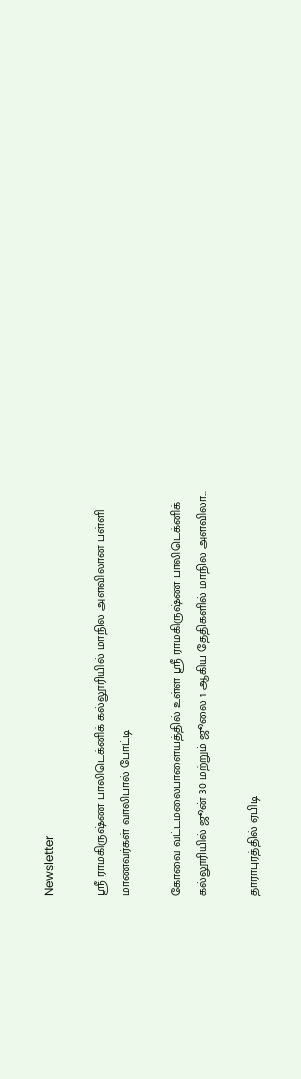Newsletter

ஸ்ரீ ராமகிருஷ்ண பாலிடெக்னிக் கல்லூரியில் மாநில அளவிலான பள்ளி மாணவர்கள் வாலிபால் போட்டி

கோவை வட்டமலைபாளையத்தில் உள்ள ஸ்ரீ ராமகிருஷ்ண பாலிடெக்னிக் கல்லூரியில் ஜூன் 30 மற்றும் ஜூலை 1 ஆகிய தேதிகளில் மாநில அளவிலா...

தாராபுரத்தில் ஏபிடி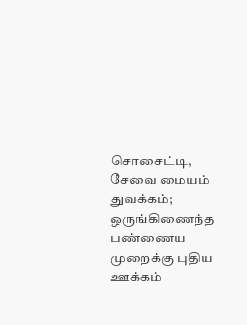சொசைட்டி, சேவை மையம் துவக்கம்; ஒருங்கிணைந்த பண்ணைய முறைக்கு புதிய ஊக்கம்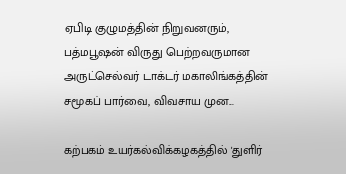ஏபிடி குழுமத்தின் நிறுவனரும், பத்மபூஷன் விருது பெற்றவருமான அருட்செல்வர் டாக்டர் மகாலிங்கத்தின் சமூகப் பார்வை, விவசாய முன...

கற்பகம் உயர்கல்விக்கழகத்தில் 'துளிர்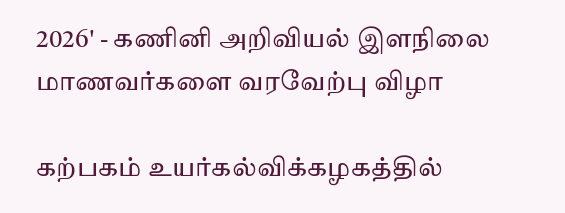2026' - கணினி அறிவியல் இளநிலை மாணவர்களை வரவேற்பு விழா

கற்பகம் உயர்கல்விக்கழகத்தில்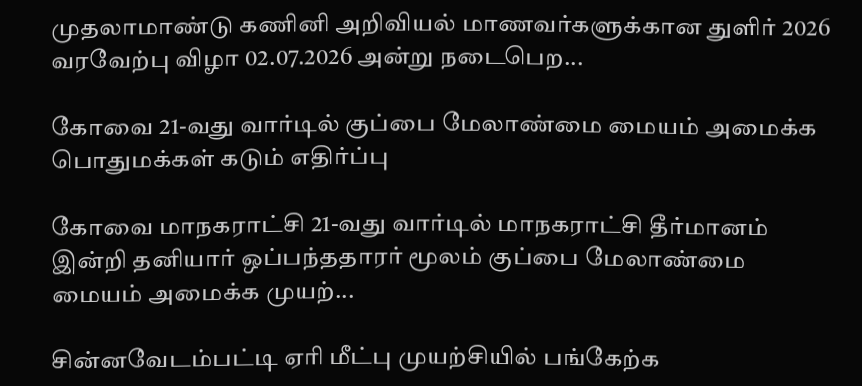முதலாமாண்டு கணினி அறிவியல் மாணவர்களுக்கான துளிர் 2026 வரவேற்பு விழா 02.07.2026 அன்று நடைபெற...

கோவை 21-வது வார்டில் குப்பை மேலாண்மை மையம் அமைக்க பொதுமக்கள் கடும் எதிர்ப்பு

கோவை மாநகராட்சி 21-வது வார்டில் மாநகராட்சி தீர்மானம் இன்றி தனியார் ஒப்பந்ததாரர் மூலம் குப்பை மேலாண்மை மையம் அமைக்க முயற்...

சின்னவேடம்பட்டி ஏரி மீட்பு முயற்சியில் பங்கேற்க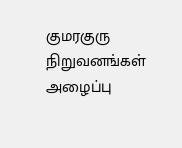குமரகுரு நிறுவனங்கள் அழைப்பு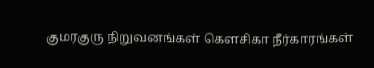குமரகுரு நிறுவனங்கள் கெளசிகா நீர்காரங்கள்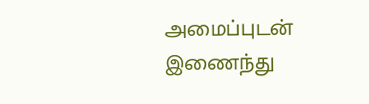அமைப்புடன் இணைந்து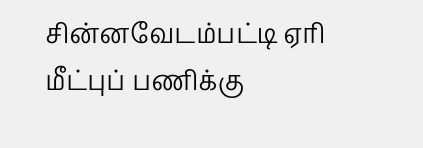சின்னவேடம்பட்டி ஏரி மீட்புப் பணிக்கு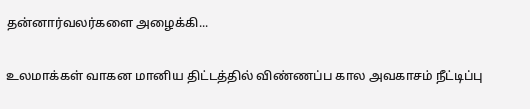தன்னார்வலர்களை அழைக்கி...

உலமாக்கள் வாகன மானிய திட்டத்தில் விண்ணப்ப கால அவகாசம் நீட்டிப்பு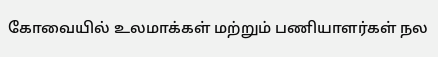கோவையில் உலமாக்கள் மற்றும் பணியாளர்கள் நல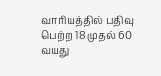வாரியத்தில் பதிவு பெற்ற 18 முதல் 60 வயது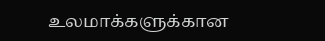உலமாக்களுக்கான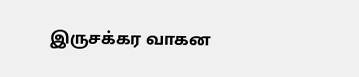இருசக்கர வாகன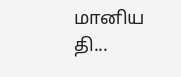மானிய தி...